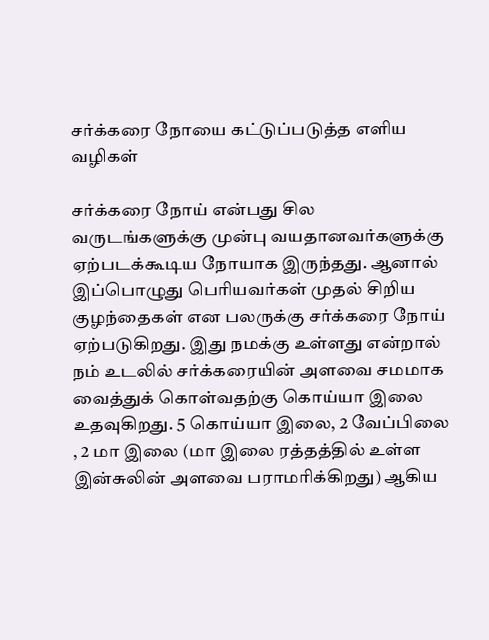சர்க்கரை நோயை கட்டுப்படுத்த எளிய வழிகள்

சர்க்கரை நோய் என்பது சில வருடங்களுக்கு முன்பு வயதானவர்களுக்கு ஏற்படக்கூடிய நோயாக இருந்தது. ஆனால் இப்பொழுது பெரியவர்கள் முதல் சிறிய குழந்தைகள் என பலருக்கு சர்க்கரை நோய் ஏற்படுகிறது. இது நமக்கு உள்ளது என்றால் நம் உடலில் சர்க்கரையின் அளவை சமமாக வைத்துக் கொள்வதற்கு கொய்யா இலை உதவுகிறது. 5 கொய்யா இலை, 2 வேப்பிலை , 2 மா இலை (மா இலை ரத்தத்தில் உள்ள இன்சுலின் அளவை பராமரிக்கிறது) ஆகிய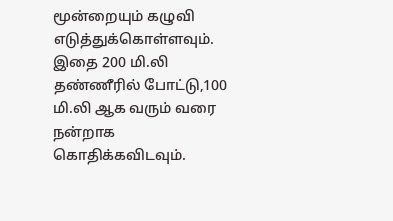மூன்றையும் கழுவி எடுத்துக்கொள்ளவும்.
இதை 200 மி.லி தண்ணீரில் போட்டு,100 மி.லி ஆக வரும் வரை நன்றாக கொதிக்கவிடவும்.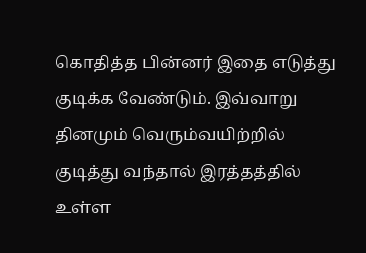கொதித்த பின்னர் இதை எடுத்து குடிக்க வேண்டும். இவ்வாறு தினமும் வெரும்வயிற்றில் குடித்து வந்தால் இரத்தத்தில் உள்ள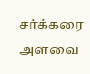சர்க்கரை அளவை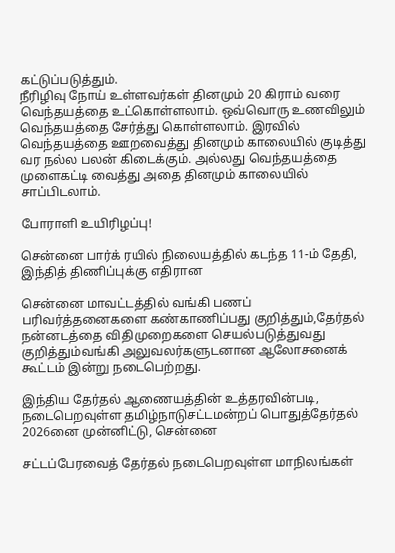கட்டுப்படுத்தும்.
நீரிழிவு நோய் உள்ளவர்கள் தினமும் 20 கிராம் வரை வெந்தயத்தை உட்கொள்ளலாம். ஒவ்வொரு உணவிலும் வெந்தயத்தை சேர்த்து கொள்ளலாம். இரவில் வெந்தயத்தை ஊறவைத்து தினமும் காலையில் குடித்து வர நல்ல பலன் கிடைக்கும். அல்லது வெந்தயத்தை முளைகட்டி வைத்து அதை தினமும் காலையில் சாப்பிடலாம்.

போராளி உயிரிழப்பு!

சென்னை பார்க் ரயில் நிலையத்தில் கடந்த 11-ம் தேதி, இந்தித் திணிப்புக்கு எதிரான

சென்னை மாவட்டத்தில் வங்கி பணப் பரிவர்த்தனைகளை கண்காணிப்பது குறித்தும்,தேர்தல் நன்னடத்தை விதிமுறைகளை செயல்படுத்துவது குறித்தும்வங்கி அலுவலர்களுடனான ஆலோசனைக் கூட்டம் இன்று நடைபெற்றது.

இந்திய தேர்தல் ஆணையத்தின் உத்தரவின்படி, நடைபெறவுள்ள தமிழ்நாடுசட்டமன்றப் பொதுத்தேர்தல் 2026னை முன்னிட்டு, சென்னை

சட்டப்பேரவைத் தேர்தல் நடைபெறவுள்ள மாநிலங்கள்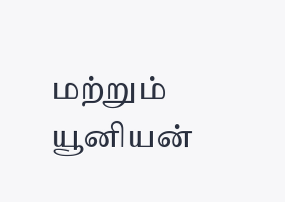மற்றும் யூனியன்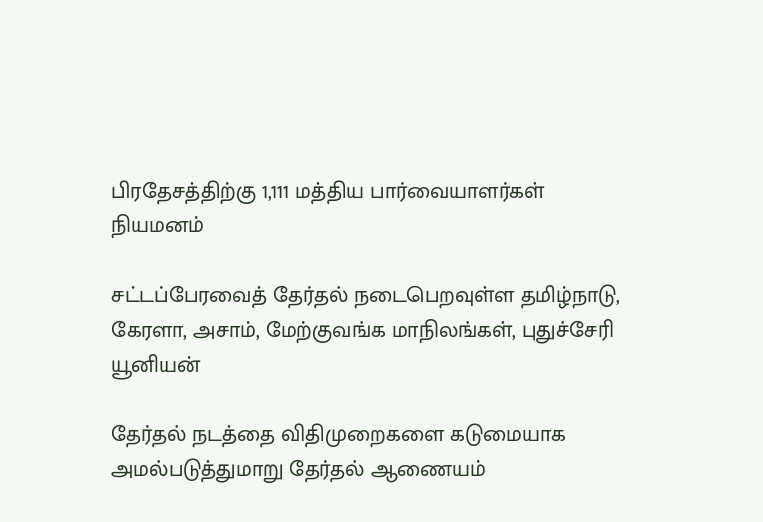பிரதேசத்திற்கு 1,111 மத்திய பார்வையாளர்கள் நியமனம்

சட்டப்பேரவைத் தேர்தல் நடைபெறவுள்ள தமிழ்நாடு, கேரளா, அசாம், மேற்குவங்க மாநிலங்கள், புதுச்சேரி யூனியன்

தேர்தல் நடத்தை விதிமுறைகளை கடுமையாக அமல்படுத்துமாறு தேர்தல் ஆணையம்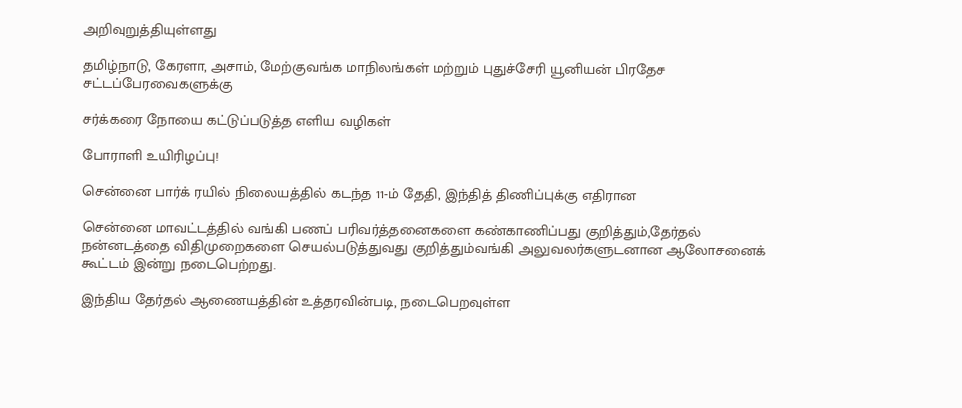அறிவுறுத்தியுள்ளது

தமிழ்நாடு, கேரளா, அசாம், மேற்குவங்க மாநிலங்கள் மற்றும் புதுச்சேரி யூனியன் பிரதேச சட்டப்பேரவைகளுக்கு

சர்க்கரை நோயை கட்டுப்படுத்த எளிய வழிகள்

போராளி உயிரிழப்பு!

சென்னை பார்க் ரயில் நிலையத்தில் கடந்த 11-ம் தேதி, இந்தித் திணிப்புக்கு எதிரான

சென்னை மாவட்டத்தில் வங்கி பணப் பரிவர்த்தனைகளை கண்காணிப்பது குறித்தும்,தேர்தல் நன்னடத்தை விதிமுறைகளை செயல்படுத்துவது குறித்தும்வங்கி அலுவலர்களுடனான ஆலோசனைக் கூட்டம் இன்று நடைபெற்றது.

இந்திய தேர்தல் ஆணையத்தின் உத்தரவின்படி, நடைபெறவுள்ள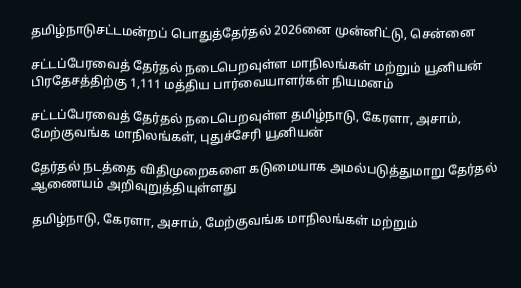தமிழ்நாடுசட்டமன்றப் பொதுத்தேர்தல் 2026னை முன்னிட்டு, சென்னை

சட்டப்பேரவைத் தேர்தல் நடைபெறவுள்ள மாநிலங்கள் மற்றும் யூனியன் பிரதேசத்திற்கு 1,111 மத்திய பார்வையாளர்கள் நியமனம்

சட்டப்பேரவைத் தேர்தல் நடைபெறவுள்ள தமிழ்நாடு, கேரளா, அசாம், மேற்குவங்க மாநிலங்கள், புதுச்சேரி யூனியன்

தேர்தல் நடத்தை விதிமுறைகளை கடுமையாக அமல்படுத்துமாறு தேர்தல் ஆணையம் அறிவுறுத்தியுள்ளது

தமிழ்நாடு, கேரளா, அசாம், மேற்குவங்க மாநிலங்கள் மற்றும்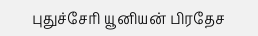புதுச்சேரி யூனியன் பிரதேச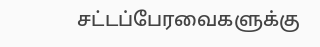சட்டப்பேரவைகளுக்கு